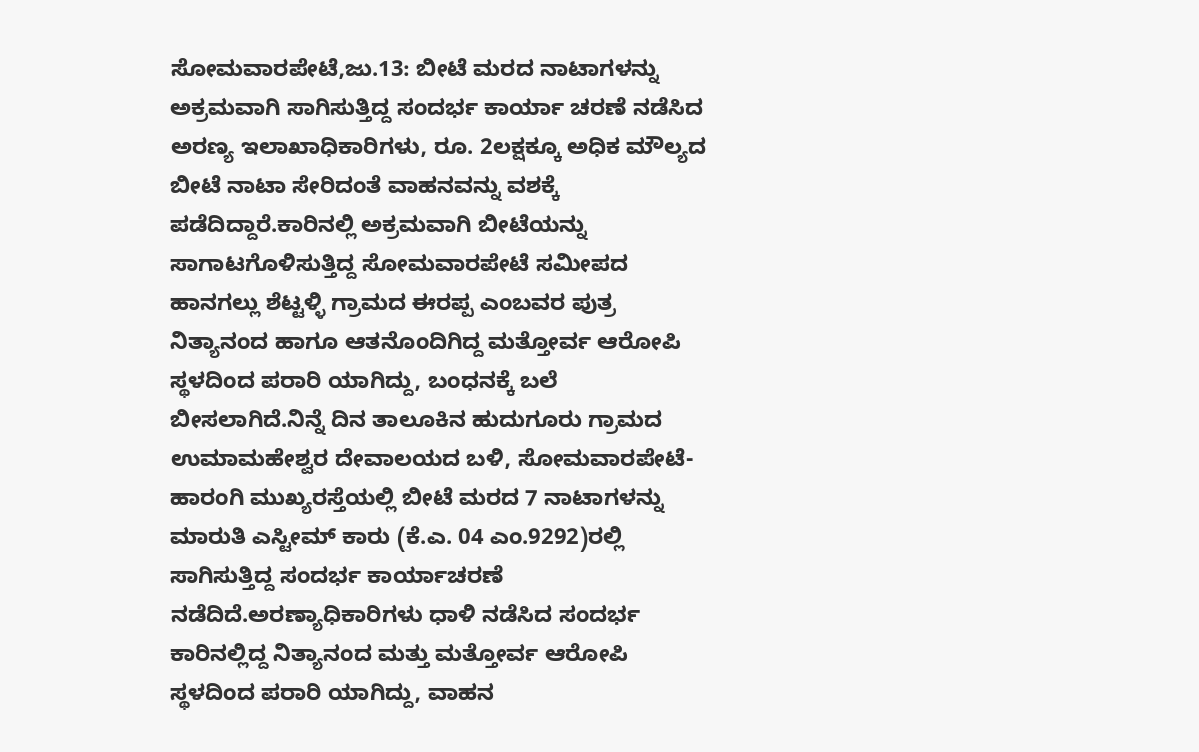ಸೋಮವಾರಪೇಟೆ,ಜು.13: ಬೀಟೆ ಮರದ ನಾಟಾಗಳನ್ನು ಅಕ್ರಮವಾಗಿ ಸಾಗಿಸುತ್ತಿದ್ದ ಸಂದರ್ಭ ಕಾರ್ಯಾ ಚರಣೆ ನಡೆಸಿದ ಅರಣ್ಯ ಇಲಾಖಾಧಿಕಾರಿಗಳು, ರೂ. 2ಲಕ್ಷಕ್ಕೂ ಅಧಿಕ ಮೌಲ್ಯದ ಬೀಟೆ ನಾಟಾ ಸೇರಿದಂತೆ ವಾಹನವನ್ನು ವಶಕ್ಕೆ ಪಡೆದಿದ್ದಾರೆ.ಕಾರಿನಲ್ಲಿ ಅಕ್ರಮವಾಗಿ ಬೀಟೆಯನ್ನು ಸಾಗಾಟಗೊಳಿಸುತ್ತಿದ್ದ ಸೋಮವಾರಪೇಟೆ ಸಮೀಪದ ಹಾನಗಲ್ಲು ಶೆಟ್ಟಳ್ಳಿ ಗ್ರಾಮದ ಈರಪ್ಪ ಎಂಬವರ ಪುತ್ರ ನಿತ್ಯಾನಂದ ಹಾಗೂ ಆತನೊಂದಿಗಿದ್ದ ಮತ್ತೋರ್ವ ಆರೋಪಿ ಸ್ಥಳದಿಂದ ಪರಾರಿ ಯಾಗಿದ್ದು, ಬಂಧನಕ್ಕೆ ಬಲೆ ಬೀಸಲಾಗಿದೆ.ನಿನ್ನೆ ದಿನ ತಾಲೂಕಿನ ಹುದುಗೂರು ಗ್ರಾಮದ ಉಮಾಮಹೇಶ್ವರ ದೇವಾಲಯದ ಬಳಿ, ಸೋಮವಾರಪೇಟೆ-ಹಾರಂಗಿ ಮುಖ್ಯರಸ್ತೆಯಲ್ಲಿ ಬೀಟೆ ಮರದ 7 ನಾಟಾಗಳನ್ನು ಮಾರುತಿ ಎಸ್ಟೀಮ್ ಕಾರು (ಕೆ.ಎ. 04 ಎಂ.9292)ರಲ್ಲಿ ಸಾಗಿಸುತ್ತಿದ್ದ ಸಂದರ್ಭ ಕಾರ್ಯಾಚರಣೆ ನಡೆದಿದೆ.ಅರಣ್ಯಾಧಿಕಾರಿಗಳು ಧಾಳಿ ನಡೆಸಿದ ಸಂದರ್ಭ ಕಾರಿನಲ್ಲಿದ್ದ ನಿತ್ಯಾನಂದ ಮತ್ತು ಮತ್ತೋರ್ವ ಆರೋಪಿ ಸ್ಥಳದಿಂದ ಪರಾರಿ ಯಾಗಿದ್ದು, ವಾಹನ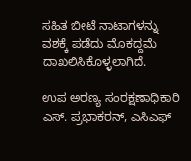ಸಹಿತ ಬೀಟೆ ನಾಟಾಗಳನ್ನು ವಶಕ್ಕೆ ಪಡೆದು ಮೊಕದ್ದಮೆ ದಾಖಲಿಸಿಕೊಳ್ಳಲಾಗಿದೆ.

ಉಪ ಅರಣ್ಯ ಸಂರಕ್ಷಣಾಧಿಕಾರಿ ಎಸ್. ಪ್ರಭಾಕರನ್, ಎಸಿಎಫ್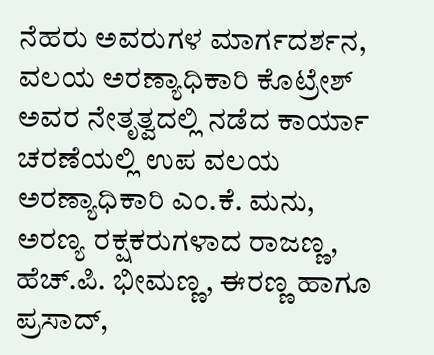ನೆಹರು ಅವರುಗಳ ಮಾರ್ಗದರ್ಶನ, ವಲಯ ಅರಣ್ಯಾಧಿಕಾರಿ ಕೊಟ್ರೇಶ್ ಅವರ ನೇತೃತ್ವದಲ್ಲಿ ನಡೆದ ಕಾರ್ಯಾ ಚರಣೆಯಲ್ಲಿ ಉಪ ವಲಯ ಅರಣ್ಯಾಧಿಕಾರಿ ಎಂ.ಕೆ. ಮನು, ಅರಣ್ಯ ರಕ್ಷಕರುಗಳಾದ ರಾಜಣ್ಣ, ಹೆಚ್.ಪಿ. ಭೀಮಣ್ಣ, ಈರಣ್ಣ ಹಾಗೂ ಪ್ರಸಾದ್,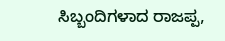ಸಿಬ್ಬಂದಿಗಳಾದ ರಾಜಪ್ಪ,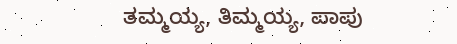ತಮ್ಮಯ್ಯ, ತಿಮ್ಮಯ್ಯ, ಪಾಪು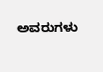ಅವರುಗಳು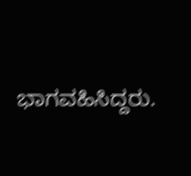ಭಾಗವಹಿಸಿದ್ದರು.